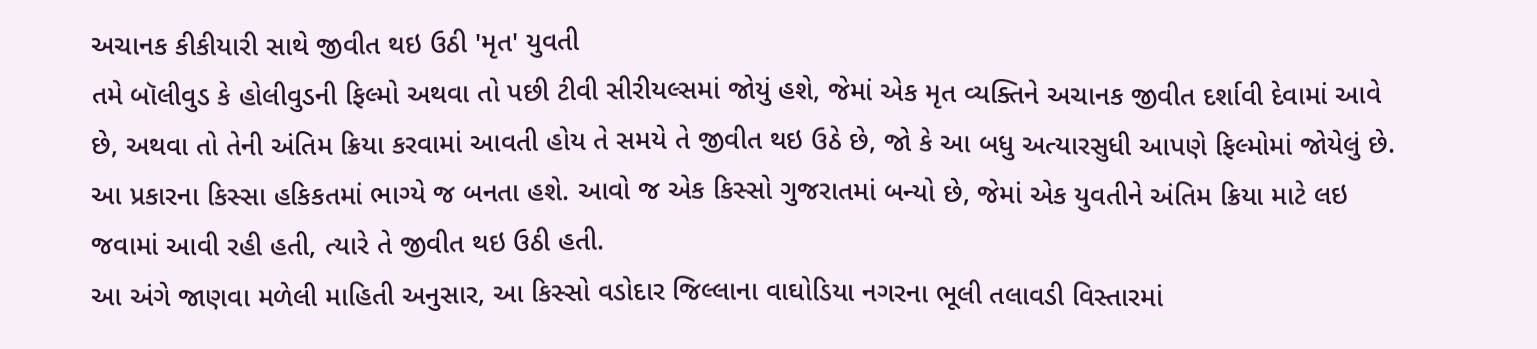અચાનક કીકીયારી સાથે જીવીત થઇ ઉઠી 'મૃત' યુવતી
તમે બૉલીવુડ કે હોલીવુડની ફિલ્મો અથવા તો પછી ટીવી સીરીયલ્સમાં જોયું હશે, જેમાં એક મૃત વ્યક્તિને અચાનક જીવીત દર્શાવી દેવામાં આવે છે, અથવા તો તેની અંતિમ ક્રિયા કરવામાં આવતી હોય તે સમયે તે જીવીત થઇ ઉઠે છે, જો કે આ બધુ અત્યારસુધી આપણે ફિલ્મોમાં જોયેલું છે. આ પ્રકારના કિસ્સા હકિકતમાં ભાગ્યે જ બનતા હશે. આવો જ એક કિસ્સો ગુજરાતમાં બન્યો છે, જેમાં એક યુવતીને અંતિમ ક્રિયા માટે લઇ જવામાં આવી રહી હતી, ત્યારે તે જીવીત થઇ ઉઠી હતી.
આ અંગે જાણવા મળેલી માહિતી અનુસાર, આ કિસ્સો વડોદાર જિલ્લાના વાઘોડિયા નગરના ભૂલી તલાવડી વિસ્તારમાં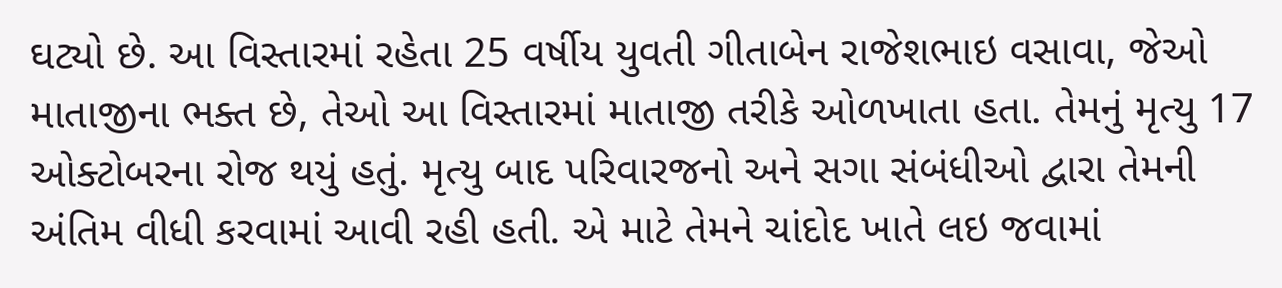ઘટ્યો છે. આ વિસ્તારમાં રહેતા 25 વર્ષીય યુવતી ગીતાબેન રાજેશભાઇ વસાવા, જેઓ માતાજીના ભક્ત છે, તેઓ આ વિસ્તારમાં માતાજી તરીકે ઓળખાતા હતા. તેમનું મૃત્યુ 17 ઓક્ટોબરના રોજ થયું હતું. મૃત્યુ બાદ પરિવારજનો અને સગા સંબંધીઓ દ્વારા તેમની અંતિમ વીધી કરવામાં આવી રહી હતી. એ માટે તેમને ચાંદોદ ખાતે લઇ જવામાં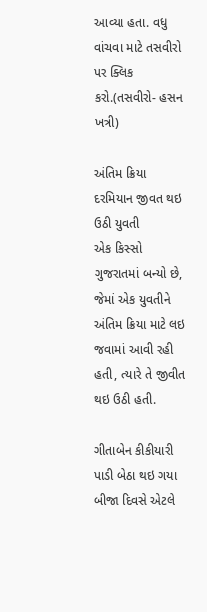આવ્યા હતા. વધુ વાંચવા માટે તસવીરો પર ક્લિક કરો.(તસવીરો- હસન ખત્રી)

અંતિમ ક્રિયા દરમિયાન જીવત થઇ ઉઠી યુવતી
એક કિસ્સો ગુજરાતમાં બન્યો છે, જેમાં એક યુવતીને અંતિમ ક્રિયા માટે લઇ જવામાં આવી રહી હતી, ત્યારે તે જીવીત થઇ ઉઠી હતી.

ગીતાબેન કીકીયારી પાડી બેઠા થઇ ગયા
બીજા દિવસે એટલે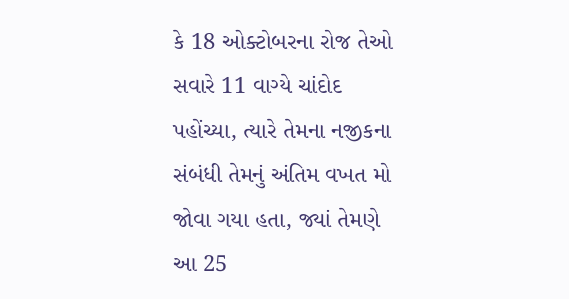કે 18 ઓક્ટોબરના રોજ તેઓ સવારે 11 વાગ્યે ચાંદોદ પહોંચ્યા, ત્યારે તેમના નજીકના સંબંધી તેમનું અંતિમ વખત મો જોવા ગયા હતા, જ્યાં તેમણે આ 25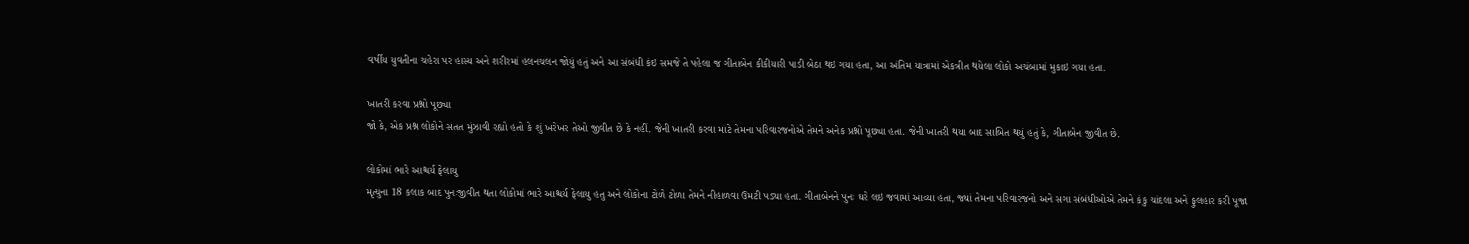વર્ષીય યુવતીના ચહેરા પર હાસ્ય અને શરીરમાં હલનચલન જોયું હતું અને આ સંબંધી કંઇ સમજે તે પહેલા જ ગીતાબેન કીકીયારી પાડી બેઠા થઇ ગયા હતા, આ અંતિમ યાત્રામાં એકત્રીત થયેલા લોકો અચંબામાં મુકાઇ ગયા હતા.

ખાતરી કરવા પ્રશ્નો પૂછ્યા
જો કે, એક પ્રશ્ન લોકોને સતત મુંઝાવી રહ્યો હતો કે શું ખરેખર તેઓ જીવીત છે કે નહીં. જેની ખાતરી કરવા માટે તેમના પરિવારજનોએ તેમને અનેક પ્રશ્નો પૂછ્યા હતા. જેની ખાતરી થયા બાદ સાબિત થયું હતું કે, ગીતાબેન જીવીત છે.

લોકોમાં ભારે આશ્ચર્ય ફેલાયુ
મૃત્યુના 18 કલાક બાદ પુનઃજીવીત થતા લોકોમાં ભારે આશ્ચર્ય ફેલાયુ હતુ અને લોકોના ટોળે ટોળા તેમને નીહાળવા ઉમટી પડ્યા હતા. ગીતાબેનને પુનઃ ઘરે લઇ જવામાં આવ્યા હતા, જ્યાં તેમના પરિવારજનો અને સગા સંબંધીઓએ તેમને કંકુ ચાંદલા અને ફુલહાર કરી પૂજા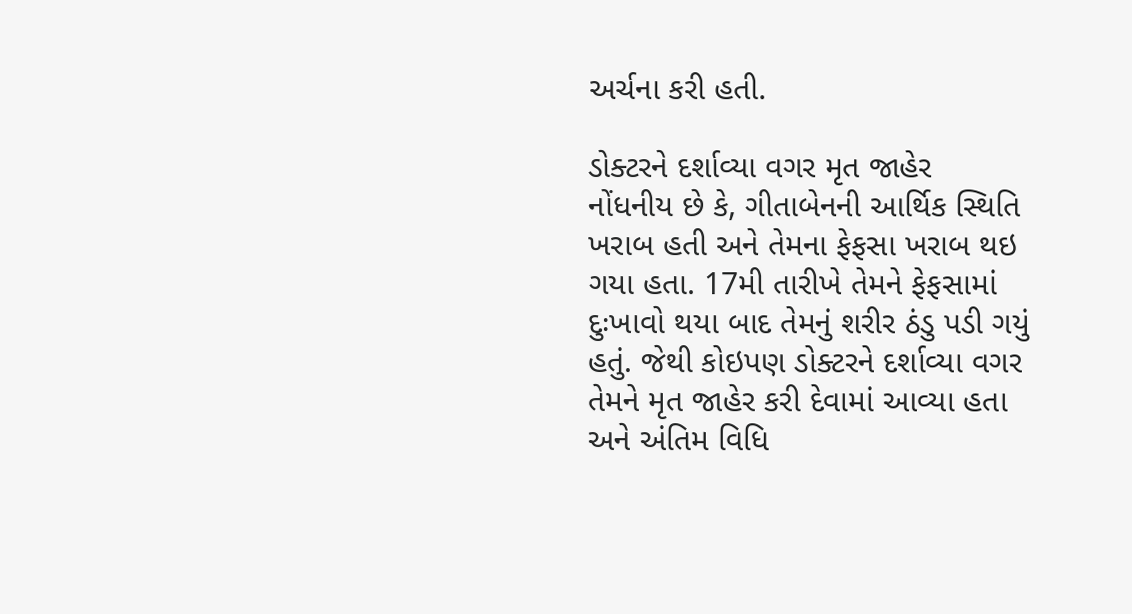અર્ચના કરી હતી.

ડોક્ટરને દર્શાવ્યા વગર મૃત જાહેર
નોંધનીય છે કે, ગીતાબેનની આર્થિક સ્થિતિ ખરાબ હતી અને તેમના ફેફસા ખરાબ થઇ ગયા હતા. 17મી તારીખે તેમને ફેફસામાં દુઃખાવો થયા બાદ તેમનું શરીર ઠંડુ પડી ગયું હતું. જેથી કોઇપણ ડોક્ટરને દર્શાવ્યા વગર તેમને મૃત જાહેર કરી દેવામાં આવ્યા હતા અને અંતિમ વિધિ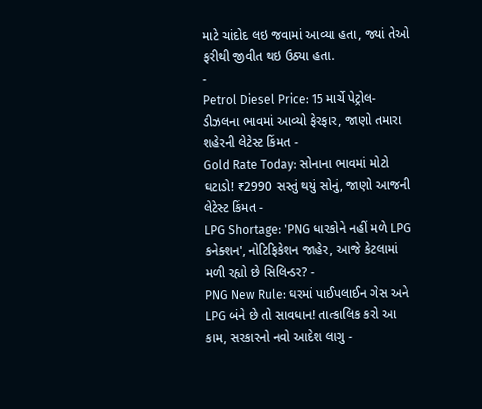માટે ચાંદોદ લઇ જવામાં આવ્યા હતા, જ્યાં તેઓ ફરીથી જીવીત થઇ ઉઠ્યા હતા.
-
Petrol Diesel Price: 15 માર્ચે પેટ્રોલ-ડીઝલના ભાવમાં આવ્યો ફેરફાર, જાણો તમારા શહેરની લેટેસ્ટ કિંમત -
Gold Rate Today: સોનાના ભાવમાં મોટો ઘટાડો! ₹2990 સસ્તું થયું સોનું, જાણો આજની લેટેસ્ટ કિંમત -
LPG Shortage: 'PNG ધારકોને નહીં મળે LPG કનેક્શન', નોટિફિકેશન જાહેર, આજે કેટલામાં મળી રહ્યો છે સિલિન્ડર? -
PNG New Rule: ઘરમાં પાઈપલાઈન ગેસ અને LPG બંને છે તો સાવધાન! તાત્કાલિક કરો આ કામ, સરકારનો નવો આદેશ લાગુ -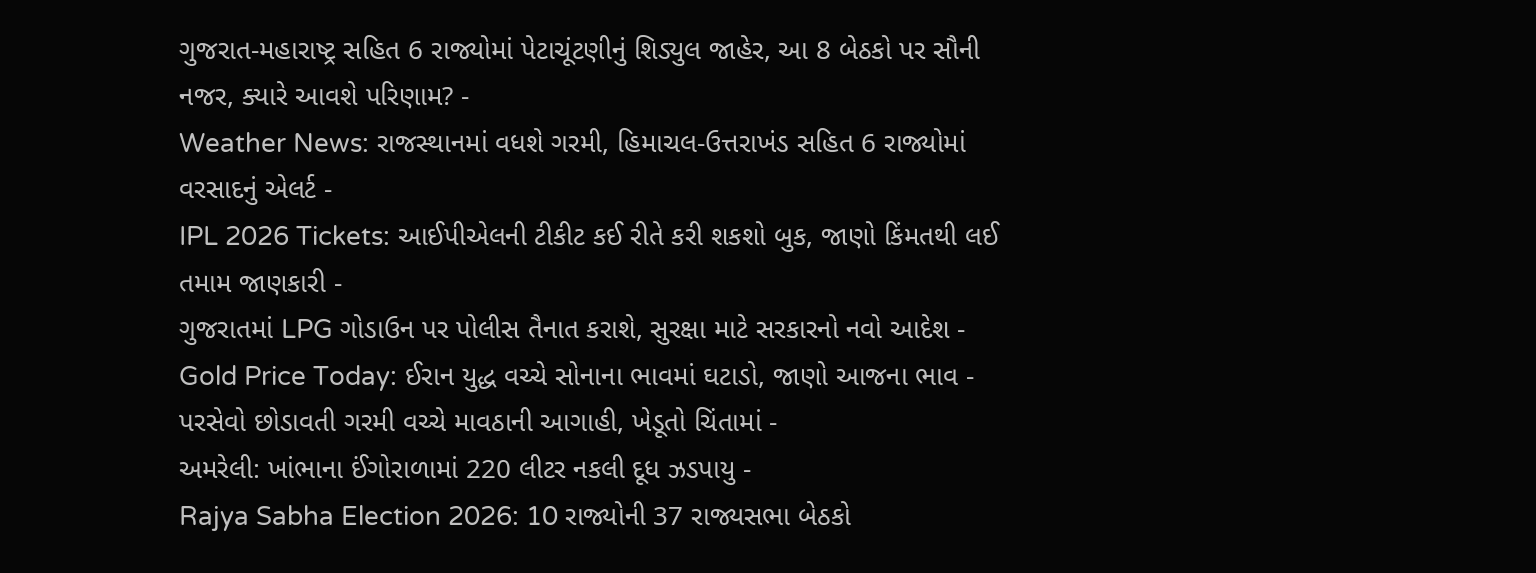ગુજરાત-મહારાષ્ટ્ર સહિત 6 રાજ્યોમાં પેટાચૂંટણીનું શિડ્યુલ જાહેર, આ 8 બેઠકો પર સૌની નજર, ક્યારે આવશે પરિણામ? -
Weather News: રાજસ્થાનમાં વધશે ગરમી, હિમાચલ-ઉત્તરાખંડ સહિત 6 રાજ્યોમાં વરસાદનું એલર્ટ -
IPL 2026 Tickets: આઈપીએલની ટીકીટ કઈ રીતે કરી શકશો બુક, જાણો કિંમતથી લઈ તમામ જાણકારી -
ગુજરાતમાં LPG ગોડાઉન પર પોલીસ તૈનાત કરાશે, સુરક્ષા માટે સરકારનો નવો આદેશ -
Gold Price Today: ઈરાન યુદ્ધ વચ્ચે સોનાના ભાવમાં ઘટાડો, જાણો આજના ભાવ -
પરસેવો છોડાવતી ગરમી વચ્ચે માવઠાની આગાહી, ખેડૂતો ચિંતામાં -
અમરેલી: ખાંભાના ઈંગોરાળામાં 220 લીટર નકલી દૂધ ઝડપાયુ -
Rajya Sabha Election 2026: 10 રાજ્યોની 37 રાજ્યસભા બેઠકો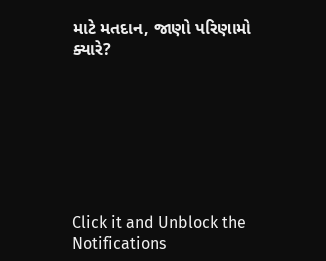માટે મતદાન, જાણો પરિણામો ક્યારે?







Click it and Unblock the Notifications